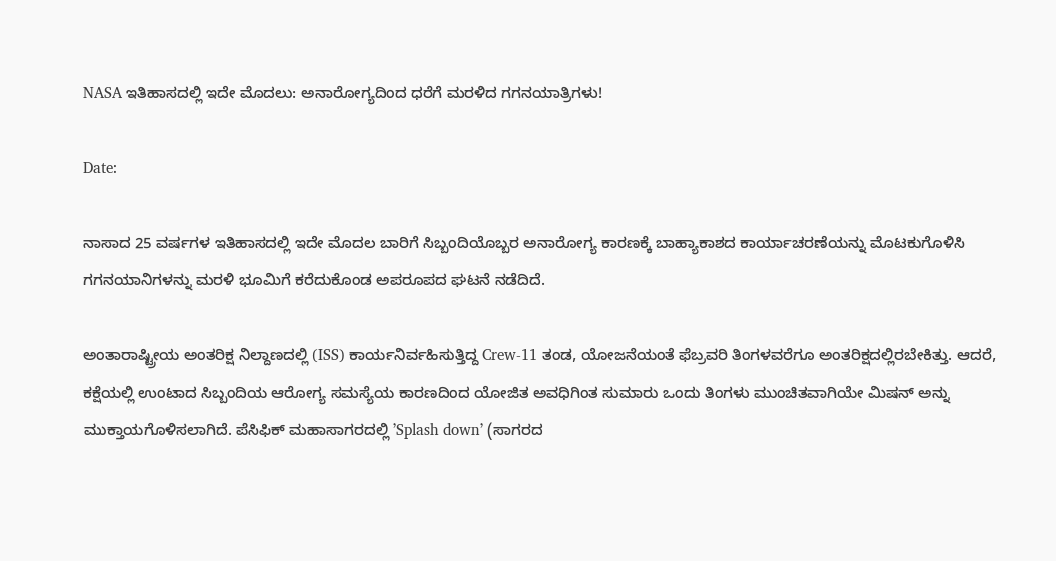NASA ಇತಿಹಾಸದಲ್ಲಿ ಇದೇ ಮೊದಲು: ಅನಾರೋಗ್ಯದಿಂದ ಧರೆಗೆ ಮರಳಿದ ಗಗನಯಾತ್ರಿಗಳು!

Date:

ನಾಸಾದ 25 ವರ್ಷಗಳ ಇತಿಹಾಸದಲ್ಲಿ ಇದೇ ಮೊದಲ ಬಾರಿಗೆ ಸಿಬ್ಬಂದಿಯೊಬ್ಬರ ಅನಾರೋಗ್ಯ ಕಾರಣಕ್ಕೆ ಬಾಹ್ಯಾಕಾಶದ ಕಾರ್ಯಾಚರಣೆಯನ್ನು ಮೊಟಕುಗೊಳಿಸಿ ಗಗನಯಾನಿಗಳನ್ನು ಮರಳಿ ಭೂಮಿಗೆ ಕರೆದುಕೊಂಡ ಅಪರೂಪದ ಘಟನೆ ನಡೆದಿದೆ.

ಅಂತಾರಾಷ್ಟ್ರೀಯ ಅಂತರಿಕ್ಷ ನಿಲ್ದಾಣದಲ್ಲಿ (ISS) ಕಾರ್ಯನಿರ್ವಹಿಸುತ್ತಿದ್ದ Crew-11 ತಂಡ, ಯೋಜನೆಯಂತೆ ಫೆಬ್ರವರಿ ತಿಂಗಳವರೆಗೂ ಅಂತರಿಕ್ಷದಲ್ಲಿರಬೇಕಿತ್ತು. ಆದರೆ, ಕಕ್ಷೆಯಲ್ಲಿ ಉಂಟಾದ ಸಿಬ್ಬಂದಿಯ ಆರೋಗ್ಯ ಸಮಸ್ಯೆಯ ಕಾರಣದಿಂದ ಯೋಜಿತ ಅವಧಿಗಿಂತ ಸುಮಾರು ಒಂದು ತಿಂಗಳು ಮುಂಚಿತವಾಗಿಯೇ ಮಿಷನ್‌ ಅನ್ನು ಮುಕ್ತಾಯಗೊಳಿಸಲಾಗಿದೆ. ಪೆಸಿಫಿಕ್ ಮಹಾಸಾಗರದಲ್ಲಿ ʼSplash downʼ (ಸಾಗರದ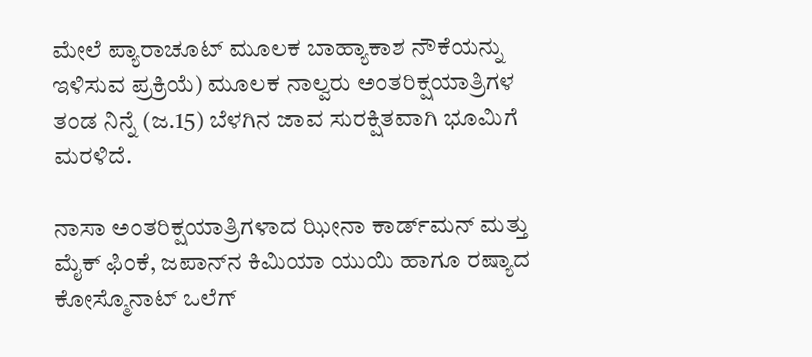ಮೇಲೆ ಪ್ಯಾರಾಚೂಟ್‌ ಮೂಲಕ ಬಾಹ್ಯಾಕಾಶ ನೌಕೆಯನ್ನು ಇಳಿಸುವ ಪ್ರಕ್ರಿಯೆ) ಮೂಲಕ ನಾಲ್ವರು ಅಂತರಿಕ್ಷಯಾತ್ರಿಗಳ ತಂಡ ನಿನ್ನೆ (ಜ.15) ಬೆಳಗಿನ ಜಾವ ಸುರಕ್ಷಿತವಾಗಿ ಭೂಮಿಗೆ ಮರಳಿದೆ.

ನಾಸಾ ಅಂತರಿಕ್ಷಯಾತ್ರಿಗಳಾದ ಝೀನಾ ಕಾರ್ಡ್‌ಮನ್ ಮತ್ತು ಮೈಕ್ ಫಿಂಕೆ, ಜಪಾನ್‌ನ ಕಿಮಿಯಾ ಯುಯಿ ಹಾಗೂ ರಷ್ಯಾದ ಕೋಸ್ಮೊನಾಟ್ ಒಲೆಗ್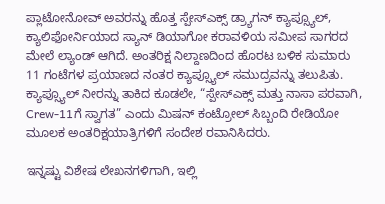ಪ್ಲಾಟೋನೋವ್ ಅವರನ್ನು ಹೊತ್ತ ಸ್ಪೇಸ್‌ಎಕ್ಸ್ ಡ್ರ್ಯಾಗನ್ ಕ್ಯಾಪ್ಸ್ಯೂಲ್, ಕ್ಯಾಲಿಫೋರ್ನಿಯಾದ ಸ್ಯಾನ್ ಡಿಯಾಗೋ ಕರಾವಳಿಯ ಸಮೀಪ ಸಾಗರದ ಮೇಲೆ ಲ್ಯಾಂಡ್‌ ಆಗಿದೆ. ಅಂತರಿಕ್ಷ ನಿಲ್ದಾಣದಿಂದ ಹೊರಟ ಬಳಿಕ ಸುಮಾರು 11 ಗಂಟೆಗಳ ಪ್ರಯಾಣದ ನಂತರ ಕ್ಯಾಪ್ಸ್ಯೂಲ್ ಸಮುದ್ರವನ್ನು ತಲುಪಿತು. ಕ್ಯಾಪ್ಸ್ಯೂಲ್ ನೀರನ್ನು ತಾಕಿದ ಕೂಡಲೇ, “ಸ್ಪೇಸ್‌ಎಕ್ಸ್ ಮತ್ತು ನಾಸಾ ಪರವಾಗಿ, Crew-11ಗೆ ಸ್ವಾಗತ” ಎಂದು ಮಿಷನ್ ಕಂಟ್ರೋಲ್ ಸಿಬ್ಬಂದಿ ರೇಡಿಯೋ ಮೂಲಕ ಅಂತರಿಕ್ಷಯಾತ್ರಿಗಳಿಗೆ ಸಂದೇಶ ರವಾನಿಸಿದರು.

ಇನ್ನಷ್ಟು ವಿಶೇಷ ಲೇಖನಗಳಿಗಾಗಿ, ಇಲ್ಲಿ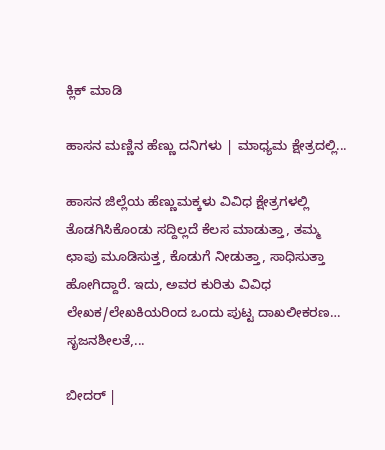ಕ್ಲಿಕ್ ಮಾಡಿ

ಹಾಸನ ಮಣ್ಣಿನ ಹೆಣ್ಣು ದನಿಗಳು | ಮಾಧ್ಯಮ ಕ್ಷೇತ್ರದಲ್ಲಿ...

ಹಾಸನ ಜಿಲ್ಲೆಯ ಹೆಣ್ಣುಮಕ್ಕಳು ವಿವಿಧ ಕ್ಷೇತ್ರಗಳಲ್ಲಿ ತೊಡಗಿಸಿಕೊಂಡು ಸದ್ದಿಲ್ಲದೆ ಕೆಲಸ ಮಾಡುತ್ತಾ, ತಮ್ಮ ಛಾಪು ಮೂಡಿಸುತ್ತ, ಕೊಡುಗೆ ನೀಡುತ್ತಾ, ಸಾಧಿಸುತ್ತಾ ಹೋಗಿದ್ದಾರೆ. ಇದು, ಅವರ ಕುರಿತು ವಿವಿಧ ಲೇಖಕ/ಲೇಖಕಿಯರಿಂದ ಒಂದು ಪುಟ್ಟ ದಾಖಲೀಕರಣ… ಸೃಜನಶೀಲತೆ,...

ಬೀದರ್ |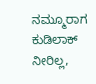ನಮ್ಮೂರಾಗ ಕುಡಿಲಾಕ್ ನೀರಿಲ್ಲ,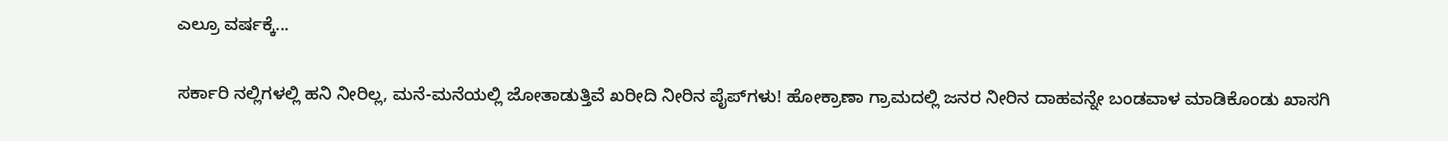ಎಲ್ರೂ ವರ್ಷಕ್ಕೆ...

ಸರ್ಕಾರಿ ನಲ್ಲಿಗಳಲ್ಲಿ ಹನಿ ನೀರಿಲ್ಲ, ಮನೆ-ಮನೆಯಲ್ಲಿ ಜೋತಾಡುತ್ತಿವೆ ಖರೀದಿ ನೀರಿನ ಪೈಪ್‌ಗಳು! ಹೋಕ್ರಾಣಾ ಗ್ರಾಮದಲ್ಲಿ ಜನರ ನೀರಿನ ದಾಹವನ್ನೇ ಬಂಡವಾಳ ಮಾಡಿಕೊಂಡು ಖಾಸಗಿ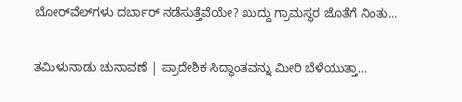ಬೋರ್‌ವೆಲ್‌ಗಳು ದರ್ಬಾರ್‌ ನಡೆಸುತ್ತೆವೆಯೇ? ಖುದ್ದು ಗ್ರಾಮಸ್ಥರ ಜೊತೆಗೆ ನಿಂತು...

ತಮಿಳುನಾಡು ಚುನಾವಣೆ | ಪ್ರಾದೇಶಿಕ ಸಿದ್ಧಾಂತವನ್ನು ಮೀರಿ ಬೆಳೆಯುತ್ತಾ...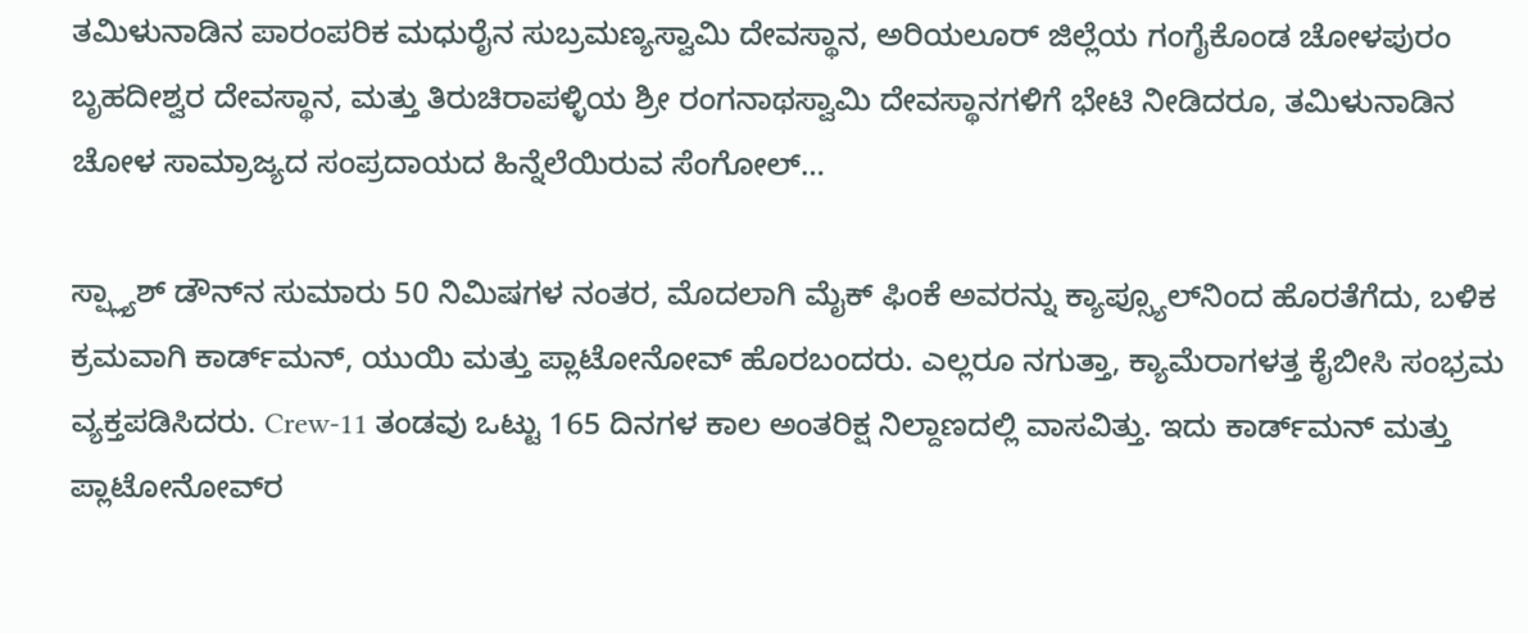ತಮಿಳುನಾಡಿನ ಪಾರಂಪರಿಕ ಮಧುರೈನ ಸುಬ್ರಮಣ್ಯಸ್ವಾಮಿ ದೇವಸ್ಥಾನ, ಅರಿಯಲೂರ್ ಜಿಲ್ಲೆಯ ಗಂಗೈಕೊಂಡ ಚೋಳಪುರಂ ಬೃಹದೀಶ್ವರ ದೇವಸ್ಥಾನ, ಮತ್ತು ತಿರುಚಿರಾಪಳ್ಳಿಯ ಶ್ರೀ ರಂಗನಾಥಸ್ವಾಮಿ ದೇವಸ್ಥಾನಗಳಿಗೆ ಭೇಟಿ ನೀಡಿದರೂ, ತಮಿಳುನಾಡಿನ ಚೋಳ ಸಾಮ್ರಾಜ್ಯದ ಸಂಪ್ರದಾಯದ ಹಿನ್ನೆಲೆಯಿರುವ ಸೆಂಗೋಲ್...

ಸ್ಪ್ಲ್ಯಾಶ್ ಡೌನ್‌ನ ಸುಮಾರು 50 ನಿಮಿಷಗಳ ನಂತರ, ಮೊದಲಾಗಿ ಮೈಕ್ ಫಿಂಕೆ ಅವರನ್ನು ಕ್ಯಾಪ್ಸ್ಯೂಲ್‌ನಿಂದ ಹೊರತೆಗೆದು, ಬಳಿಕ ಕ್ರಮವಾಗಿ ಕಾರ್ಡ್‌ಮನ್, ಯುಯಿ ಮತ್ತು ಪ್ಲಾಟೋನೋವ್ ಹೊರಬಂದರು. ಎಲ್ಲರೂ ನಗುತ್ತಾ, ಕ್ಯಾಮೆರಾಗಳತ್ತ ಕೈಬೀಸಿ ಸಂಭ್ರಮ ವ್ಯಕ್ತಪಡಿಸಿದರು. Crew-11 ತಂಡವು ಒಟ್ಟು 165 ದಿನಗಳ ಕಾಲ ಅಂತರಿಕ್ಷ ನಿಲ್ದಾಣದಲ್ಲಿ ವಾಸವಿತ್ತು. ಇದು ಕಾರ್ಡ್‌ಮನ್ ಮತ್ತು ಪ್ಲಾಟೋನೋವ್‌ರ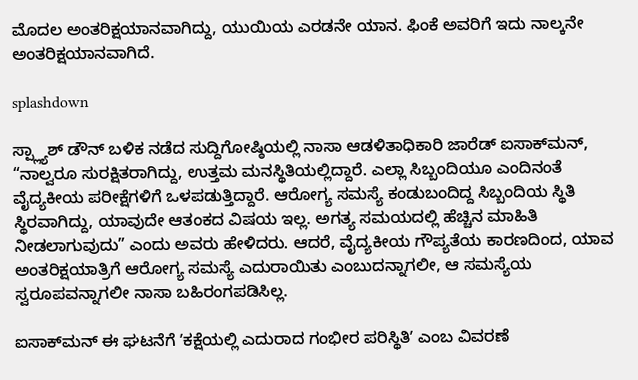ಮೊದಲ ಅಂತರಿಕ್ಷಯಾನವಾಗಿದ್ದು, ಯುಯಿಯ ಎರಡನೇ ಯಾನ. ಫಿಂಕೆ ಅವರಿಗೆ ಇದು ನಾಲ್ಕನೇ ಅಂತರಿಕ್ಷಯಾನವಾಗಿದೆ.

splashdown

ಸ್ಪ್ಲ್ಯಾಶ್ ಡೌನ್ ಬಳಿಕ ನಡೆದ ಸುದ್ದಿಗೋಷ್ಠಿಯಲ್ಲಿ ನಾಸಾ ಆಡಳಿತಾಧಿಕಾರಿ ಜಾರೆಡ್ ಐಸಾಕ್‌ಮನ್, “ನಾಲ್ವರೂ ಸುರಕ್ಷಿತರಾಗಿದ್ದು, ಉತ್ತಮ ಮನಸ್ಥಿತಿಯಲ್ಲಿದ್ದಾರೆ. ಎಲ್ಲಾ ಸಿಬ್ಬಂದಿಯೂ ಎಂದಿನಂತೆ ವೈದ್ಯಕೀಯ ಪರೀಕ್ಷೆಗಳಿಗೆ ಒಳಪಡುತ್ತಿದ್ದಾರೆ. ಆರೋಗ್ಯ ಸಮಸ್ಯೆ ಕಂಡುಬಂದಿದ್ದ ಸಿಬ್ಬಂದಿಯ ಸ್ಥಿತಿ ಸ್ಥಿರವಾಗಿದ್ದು, ಯಾವುದೇ ಆತಂಕದ ವಿಷಯ ಇಲ್ಲ. ಅಗತ್ಯ ಸಮಯದಲ್ಲಿ ಹೆಚ್ಚಿನ ಮಾಹಿತಿ ನೀಡಲಾಗುವುದು” ಎಂದು ಅವರು ಹೇಳಿದರು. ಆದರೆ, ವೈದ್ಯಕೀಯ ಗೌಪ್ಯತೆಯ ಕಾರಣದಿಂದ, ಯಾವ ಅಂತರಿಕ್ಷಯಾತ್ರಿಗೆ ಆರೋಗ್ಯ ಸಮಸ್ಯೆ ಎದುರಾಯಿತು ಎಂಬುದನ್ನಾಗಲೀ, ಆ ಸಮಸ್ಯೆಯ ಸ್ವರೂಪವನ್ನಾಗಲೀ ನಾಸಾ ಬಹಿರಂಗಪಡಿಸಿಲ್ಲ.

ಐಸಾಕ್‌ಮನ್ ಈ ಘಟನೆಗೆ ʼಕಕ್ಷೆಯಲ್ಲಿ ಎದುರಾದ ಗಂಭೀರ ಪರಿಸ್ಥಿತಿʼ ಎಂಬ ವಿವರಣೆ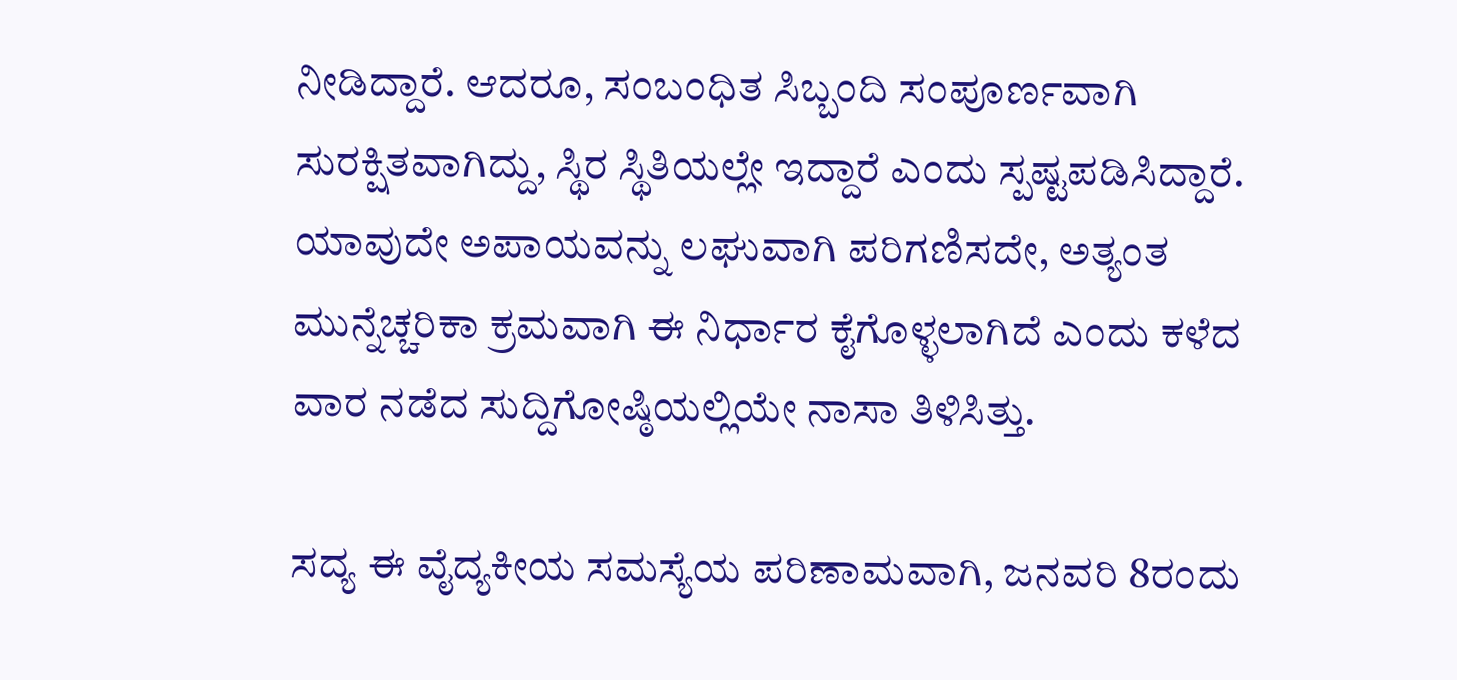ನೀಡಿದ್ದಾರೆ. ಆದರೂ, ಸಂಬಂಧಿತ ಸಿಬ್ಬಂದಿ ಸಂಪೂರ್ಣವಾಗಿ ಸುರಕ್ಷಿತವಾಗಿದ್ದು, ಸ್ಥಿರ ಸ್ಥಿತಿಯಲ್ಲೇ ಇದ್ದಾರೆ ಎಂದು ಸ್ಪಷ್ಟಪಡಿಸಿದ್ದಾರೆ. ಯಾವುದೇ ಅಪಾಯವನ್ನು ಲಘುವಾಗಿ ಪರಿಗಣಿಸದೇ, ಅತ್ಯಂತ ಮುನ್ನೆಚ್ಚರಿಕಾ ಕ್ರಮವಾಗಿ ಈ ನಿರ್ಧಾರ ಕೈಗೊಳ್ಳಲಾಗಿದೆ ಎಂದು ಕಳೆದ ವಾರ ನಡೆದ ಸುದ್ದಿಗೋಷ್ಠಿಯಲ್ಲಿಯೇ ನಾಸಾ ತಿಳಿಸಿತ್ತು.

ಸದ್ಯ ಈ ವೈದ್ಯಕೀಯ ಸಮಸ್ಯೆಯ ಪರಿಣಾಮವಾಗಿ, ಜನವರಿ 8ರಂದು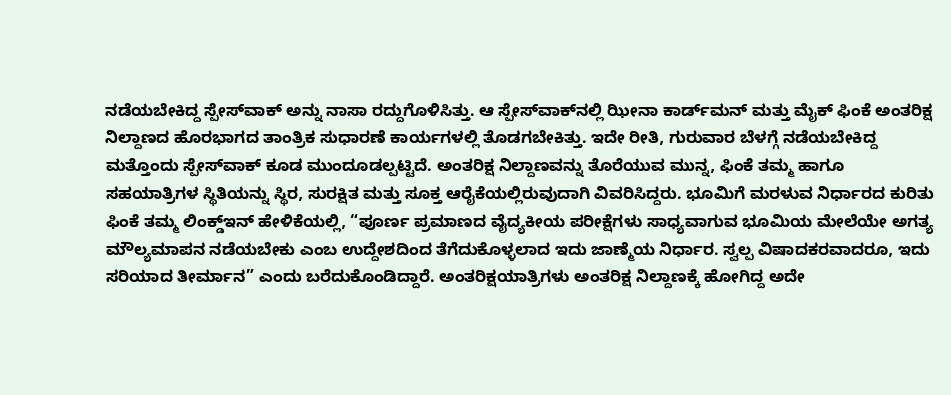ನಡೆಯಬೇಕಿದ್ದ ಸ್ಪೇಸ್‌ವಾಕ್ ಅನ್ನು ನಾಸಾ ರದ್ದುಗೊಳಿಸಿತ್ತು. ಆ ಸ್ಪೇಸ್‌ವಾಕ್‌ನಲ್ಲಿ ಝೀನಾ ಕಾರ್ಡ್‌ಮನ್ ಮತ್ತು ಮೈಕ್ ಫಿಂಕೆ ಅಂತರಿಕ್ಷ ನಿಲ್ದಾಣದ ಹೊರಭಾಗದ ತಾಂತ್ರಿಕ ಸುಧಾರಣೆ ಕಾರ್ಯಗಳಲ್ಲಿ ತೊಡಗಬೇಕಿತ್ತು. ಇದೇ ರೀತಿ, ಗುರುವಾರ ಬೆಳಗ್ಗೆ ನಡೆಯಬೇಕಿದ್ದ ಮತ್ತೊಂದು ಸ್ಪೇಸ್‌ವಾಕ್ ಕೂಡ ಮುಂದೂಡಲ್ಪಟ್ಟಿದೆ. ಅಂತರಿಕ್ಷ ನಿಲ್ದಾಣವನ್ನು ತೊರೆಯುವ ಮುನ್ನ, ಫಿಂಕೆ ತಮ್ಮ ಹಾಗೂ ಸಹಯಾತ್ರಿಗಳ ಸ್ಥಿತಿಯನ್ನು ಸ್ಥಿರ, ಸುರಕ್ಷಿತ ಮತ್ತು ಸೂಕ್ತ ಆರೈಕೆಯಲ್ಲಿರುವುದಾಗಿ ವಿವರಿಸಿದ್ದರು. ಭೂಮಿಗೆ ಮರಳುವ ನಿರ್ಧಾರದ ಕುರಿತು ಫಿಂಕೆ ತಮ್ಮ ಲಿಂಕ್ಡ್‌ಇನ್ ಹೇಳಿಕೆಯಲ್ಲಿ, “ಪೂರ್ಣ ಪ್ರಮಾಣದ ವೈದ್ಯಕೀಯ ಪರೀಕ್ಷೆಗಳು ಸಾಧ್ಯವಾಗುವ ಭೂಮಿಯ ಮೇಲೆಯೇ ಅಗತ್ಯ ಮೌಲ್ಯಮಾಪನ ನಡೆಯಬೇಕು ಎಂಬ ಉದ್ದೇಶದಿಂದ ತೆಗೆದುಕೊಳ್ಳಲಾದ ಇದು ಜಾಣ್ಮೆಯ ನಿರ್ಧಾರ. ಸ್ವಲ್ಪ ವಿಷಾದಕರವಾದರೂ, ಇದು ಸರಿಯಾದ ತೀರ್ಮಾನ” ಎಂದು ಬರೆದುಕೊಂಡಿದ್ದಾರೆ. ಅಂತರಿಕ್ಷಯಾತ್ರಿಗಳು ಅಂತರಿಕ್ಷ ನಿಲ್ದಾಣಕ್ಕೆ ಹೋಗಿದ್ದ ಅದೇ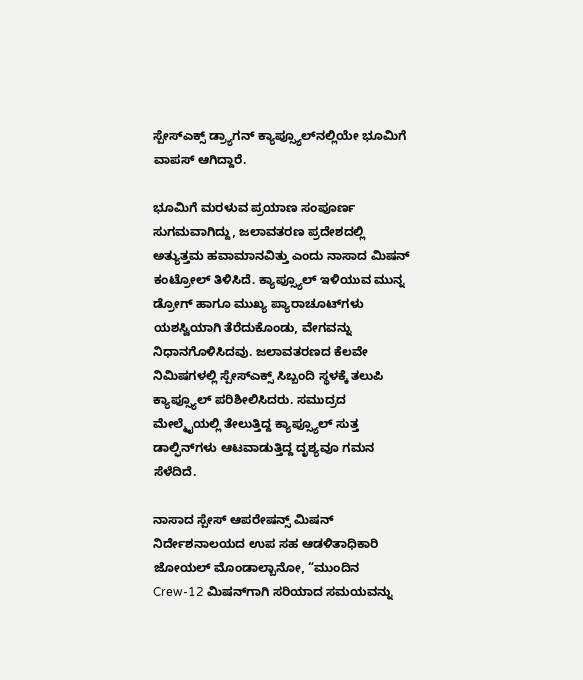ಸ್ಪೇಸ್‌ಎಕ್ಸ್ ಡ್ರ್ಯಾಗನ್ ಕ್ಯಾಪ್ಸ್ಯೂಲ್‌ನಲ್ಲಿಯೇ ಭೂಮಿಗೆ ವಾಪಸ್ ಆಗಿದ್ದಾರೆ.

ಭೂಮಿಗೆ ಮರಳುವ ಪ್ರಯಾಣ ಸಂಪೂರ್ಣ ಸುಗಮವಾಗಿದ್ದು, ಜಲಾವತರಣ ಪ್ರದೇಶದಲ್ಲಿ ಅತ್ಯುತ್ತಮ ಹವಾಮಾನವಿತ್ತು ಎಂದು ನಾಸಾದ ಮಿಷನ್ ಕಂಟ್ರೋಲ್ ತಿಳಿಸಿದೆ. ಕ್ಯಾಪ್ಸ್ಯೂಲ್ ಇಳಿಯುವ ಮುನ್ನ ಡ್ರೋಗ್ ಹಾಗೂ ಮುಖ್ಯ ಪ್ಯಾರಾಚೂಟ್‌ಗಳು ಯಶಸ್ವಿಯಾಗಿ ತೆರೆದುಕೊಂಡು, ವೇಗವನ್ನು ನಿಧಾನಗೊಳಿಸಿದವು. ಜಲಾವತರಣದ ಕೆಲವೇ ನಿಮಿಷಗಳಲ್ಲಿ ಸ್ಪೇಸ್‌ಎಕ್ಸ್ ಸಿಬ್ಬಂದಿ ಸ್ಥಳಕ್ಕೆ ತಲುಪಿ ಕ್ಯಾಪ್ಸ್ಯೂಲ್ ಪರಿಶೀಲಿಸಿದರು. ಸಮುದ್ರದ ಮೇಲ್ಮೈಯಲ್ಲಿ ತೇಲುತ್ತಿದ್ದ ಕ್ಯಾಪ್ಸ್ಯೂಲ್ ಸುತ್ತ ಡಾಲ್ಫಿನ್‌ಗಳು ಆಟವಾಡುತ್ತಿದ್ದ ದೃಶ್ಯವೂ ಗಮನ ಸೆಳೆದಿದೆ.

ನಾಸಾದ ಸ್ಪೇಸ್ ಆಪರೇಷನ್ಸ್ ಮಿಷನ್ ನಿರ್ದೇಶನಾಲಯದ ಉಪ ಸಹ ಆಡಳಿತಾಧಿಕಾರಿ ಜೋಯಲ್ ಮೊಂಡಾಲ್ಬಾನೋ, “ಮುಂದಿನ Crew-12 ಮಿಷನ್‌ಗಾಗಿ ಸರಿಯಾದ ಸಮಯವನ್ನು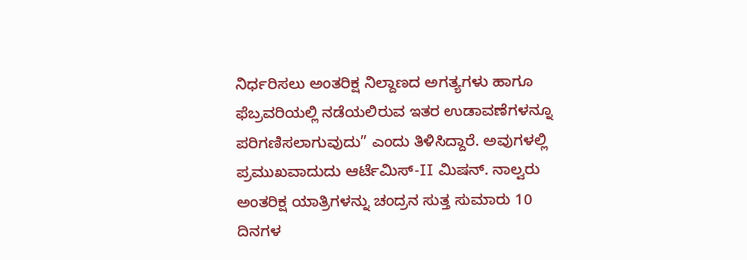ನಿರ್ಧರಿಸಲು ಅಂತರಿಕ್ಷ ನಿಲ್ದಾಣದ ಅಗತ್ಯಗಳು ಹಾಗೂ ಫೆಬ್ರವರಿಯಲ್ಲಿ ನಡೆಯಲಿರುವ ಇತರ ಉಡಾವಣೆಗಳನ್ನೂ ಪರಿಗಣಿಸಲಾಗುವುದು” ಎಂದು ತಿಳಿಸಿದ್ದಾರೆ. ಅವುಗಳಲ್ಲಿ ಪ್ರಮುಖವಾದುದು ಆರ್ಟೆಮಿಸ್-II ಮಿಷನ್. ನಾಲ್ವರು ಅಂತರಿಕ್ಷ ಯಾತ್ರಿಗಳನ್ನು ಚಂದ್ರನ ಸುತ್ತ ಸುಮಾರು 10 ದಿನಗಳ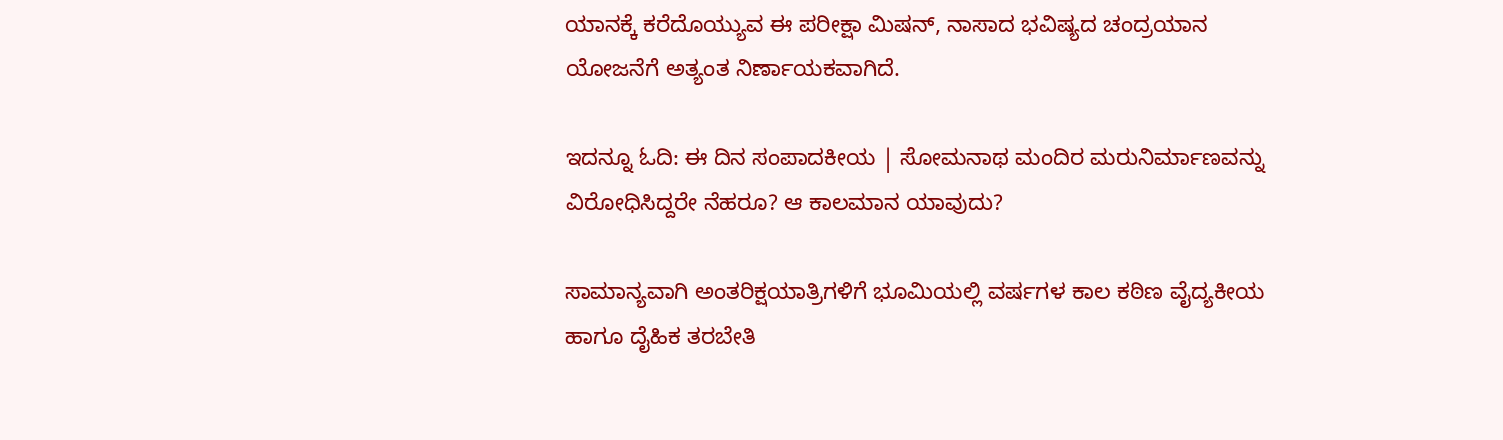ಯಾನಕ್ಕೆ ಕರೆದೊಯ್ಯುವ ಈ ಪರೀಕ್ಷಾ ಮಿಷನ್, ನಾಸಾದ ಭವಿಷ್ಯದ ಚಂದ್ರಯಾನ ಯೋಜನೆಗೆ ಅತ್ಯಂತ ನಿರ್ಣಾಯಕವಾಗಿದೆ.

ಇದನ್ನೂ ಓದಿ: ಈ ದಿನ ಸಂಪಾದಕೀಯ | ಸೋಮನಾಥ ಮಂದಿರ ಮರುನಿರ್ಮಾಣವನ್ನು ವಿರೋಧಿಸಿದ್ದರೇ ನೆಹರೂ? ಆ ಕಾಲಮಾನ ಯಾವುದು?

ಸಾಮಾನ್ಯವಾಗಿ ಅಂತರಿಕ್ಷಯಾತ್ರಿಗಳಿಗೆ ಭೂಮಿಯಲ್ಲಿ ವರ್ಷಗಳ ಕಾಲ ಕಠಿಣ ವೈದ್ಯಕೀಯ ಹಾಗೂ ದೈಹಿಕ ತರಬೇತಿ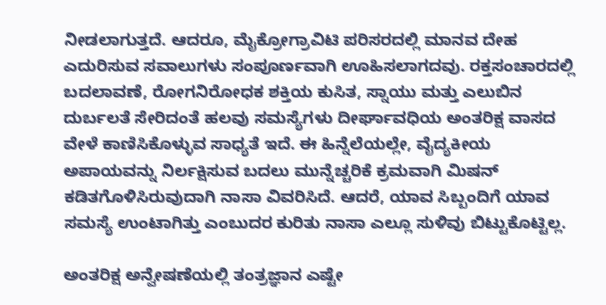ನೀಡಲಾಗುತ್ತದೆ. ಆದರೂ, ಮೈಕ್ರೋಗ್ರಾವಿಟಿ ಪರಿಸರದಲ್ಲಿ ಮಾನವ ದೇಹ ಎದುರಿಸುವ ಸವಾಲುಗಳು ಸಂಪೂರ್ಣವಾಗಿ ಊಹಿಸಲಾಗದವು. ರಕ್ತಸಂಚಾರದಲ್ಲಿ ಬದಲಾವಣೆ, ರೋಗನಿರೋಧಕ ಶಕ್ತಿಯ ಕುಸಿತ, ಸ್ನಾಯು ಮತ್ತು ಎಲುಬಿನ ದುರ್ಬಲತೆ ಸೇರಿದಂತೆ ಹಲವು ಸಮಸ್ಯೆಗಳು ದೀರ್ಘಾವಧಿಯ ಅಂತರಿಕ್ಷ ವಾಸದ ವೇಳೆ ಕಾಣಿಸಿಕೊಳ್ಳುವ ಸಾಧ್ಯತೆ ಇದೆ. ಈ ಹಿನ್ನೆಲೆಯಲ್ಲೇ, ವೈದ್ಯಕೀಯ ಅಪಾಯವನ್ನು ನಿರ್ಲಕ್ಷಿಸುವ ಬದಲು ಮುನ್ನೆಚ್ಚರಿಕೆ ಕ್ರಮವಾಗಿ ಮಿಷನ್ ಕಡಿತಗೊಳಿಸಿರುವುದಾಗಿ ನಾಸಾ ವಿವರಿಸಿದೆ. ಆದರೆ, ಯಾವ ಸಿಬ್ಬಂದಿಗೆ ಯಾವ ಸಮಸ್ಯೆ ಉಂಟಾಗಿತ್ತು ಎಂಬುದರ ಕುರಿತು ನಾಸಾ ಎಲ್ಲೂ ಸುಳಿವು ಬಿಟ್ಟುಕೊಟ್ಟಿಲ್ಲ.

ಅಂತರಿಕ್ಷ ಅನ್ವೇಷಣೆಯಲ್ಲಿ ತಂತ್ರಜ್ಞಾನ ಎಷ್ಟೇ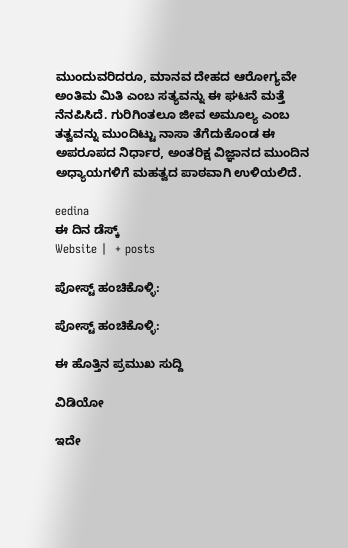ಮುಂದುವರಿದರೂ, ಮಾನವ ದೇಹದ ಆರೋಗ್ಯವೇ ಅಂತಿಮ ಮಿತಿ ಎಂಬ ಸತ್ಯವನ್ನು ಈ ಘಟನೆ ಮತ್ತೆ ನೆನಪಿಸಿದೆ. ಗುರಿಗಿಂತಲೂ ಜೀವ ಅಮೂಲ್ಯ ಎಂಬ ತತ್ವವನ್ನು ಮುಂದಿಟ್ಟು ನಾಸಾ ತೆಗೆದುಕೊಂಡ ಈ ಅಪರೂಪದ ನಿರ್ಧಾರ, ಅಂತರಿಕ್ಷ ವಿಜ್ಞಾನದ ಮುಂದಿನ ಅಧ್ಯಾಯಗಳಿಗೆ ಮಹತ್ವದ ಪಾಠವಾಗಿ ಉಳಿಯಲಿದೆ.

eedina
ಈ ದಿನ ಡೆಸ್ಕ್‌
Website |  + posts

ಪೋಸ್ಟ್ ಹಂಚಿಕೊಳ್ಳಿ:

ಪೋಸ್ಟ್ ಹಂಚಿಕೊಳ್ಳಿ:

ಈ ಹೊತ್ತಿನ ಪ್ರಮುಖ ಸುದ್ದಿ

ವಿಡಿಯೋ

ಇದೇ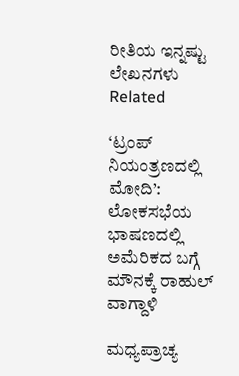ರೀತಿಯ ಇನ್ನಷ್ಟು ಲೇಖನಗಳು
Related

‘ಟ್ರಂಪ್ ನಿಯಂತ್ರಣದಲ್ಲಿ ಮೋದಿ’: ಲೋಕಸಭೆಯ ಭಾಷಣದಲ್ಲಿ ಅಮೆರಿಕದ ಬಗ್ಗೆ ಮೌನಕ್ಕೆ ರಾಹುಲ್ ವಾಗ್ದಾಳಿ

ಮಧ್ಯಪ್ರಾಚ್ಯ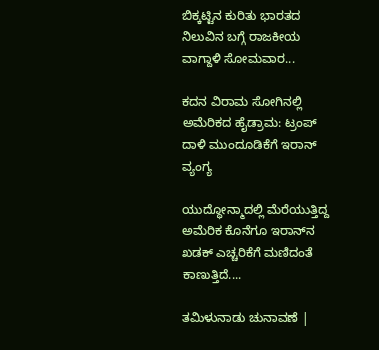ಬಿಕ್ಕಟ್ಟಿನ ಕುರಿತು ಭಾರತದ ನಿಲುವಿನ ಬಗ್ಗೆ ರಾಜಕೀಯ ವಾಗ್ದಾಳಿ ಸೋಮವಾರ...

ಕದನ ವಿರಾಮ ಸೋಗಿನಲ್ಲಿ ಅಮೆರಿಕದ ಹೈಡ್ರಾಮ: ಟ್ರಂಪ್ ದಾಳಿ ಮುಂದೂಡಿಕೆಗೆ ಇರಾನ್ ವ್ಯಂಗ್ಯ

ಯುದ್ಧೋನ್ಮಾದಲ್ಲಿ ಮೆರೆಯುತ್ತಿದ್ದ ಅಮೆರಿಕ ಕೊನೆಗೂ ಇರಾನ್‌ನ ಖಡಕ್ ಎಚ್ಚರಿಕೆಗೆ ಮಣಿದಂತೆ ಕಾಣುತ್ತಿದೆ....

ತಮಿಳುನಾಡು ಚುನಾವಣೆ |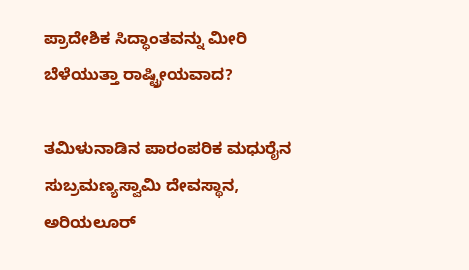ಪ್ರಾದೇಶಿಕ ಸಿದ್ಧಾಂತವನ್ನು ಮೀರಿ ಬೆಳೆಯುತ್ತಾ ರಾಷ್ಟ್ರೀಯವಾದ?

ತಮಿಳುನಾಡಿನ ಪಾರಂಪರಿಕ ಮಧುರೈನ ಸುಬ್ರಮಣ್ಯಸ್ವಾಮಿ ದೇವಸ್ಥಾನ, ಅರಿಯಲೂರ್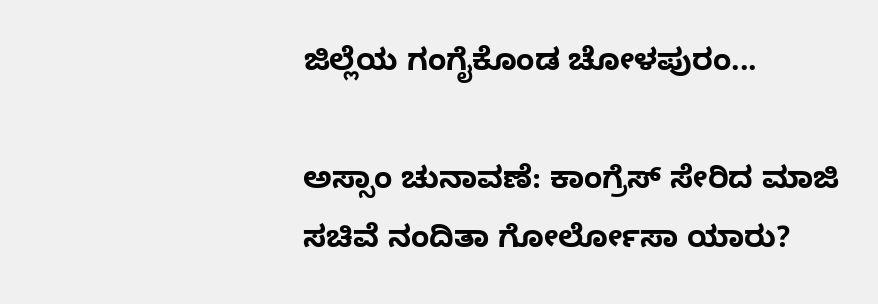ಜಿಲ್ಲೆಯ ಗಂಗೈಕೊಂಡ ಚೋಳಪುರಂ...

ಅಸ್ಸಾಂ ಚುನಾವಣೆ: ಕಾಂಗ್ರೆಸ್ ಸೇರಿದ ಮಾಜಿ ಸಚಿವೆ ನಂದಿತಾ ಗೋರ್ಲೋಸಾ ಯಾರು?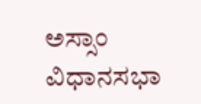ಅಸ್ಸಾಂ ವಿಧಾನಸಭಾ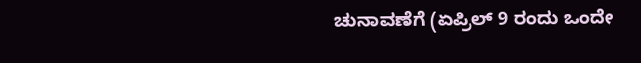ಚುನಾವಣೆಗೆ (ಏಪ್ರಿಲ್ 9 ರಂದು ಒಂದೇ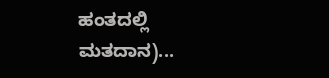ಹಂತದಲ್ಲಿ ಮತದಾನ)...